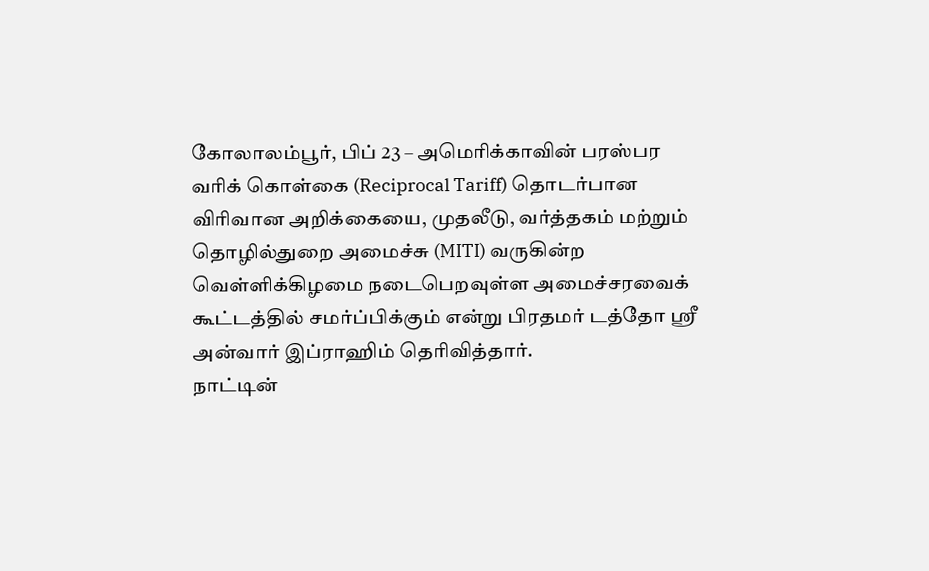கோலாலம்பூர், பிப் 23 – அமெரிக்காவின் பரஸ்பர வரிக் கொள்கை (Reciprocal Tariff) தொடர்பான விரிவான அறிக்கையை, முதலீடு, வர்த்தகம் மற்றும் தொழில்துறை அமைச்சு (MITI) வருகின்ற வெள்ளிக்கிழமை நடைபெறவுள்ள அமைச்சரவைக் கூட்டத்தில் சமர்ப்பிக்கும் என்று பிரதமர் டத்தோ ஸ்ரீ அன்வார் இப்ராஹிம் தெரிவித்தார்.
நாட்டின்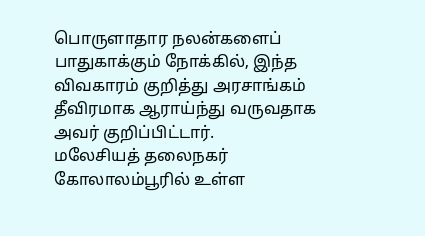பொருளாதார நலன்களைப் பாதுகாக்கும் நோக்கில், இந்த விவகாரம் குறித்து அரசாங்கம் தீவிரமாக ஆராய்ந்து வருவதாக அவர் குறிப்பிட்டார்.
மலேசியத் தலைநகர் கோலாலம்பூரில் உள்ள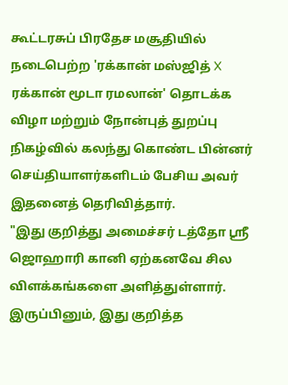கூட்டரசுப் பிரதேச மசூதியில் நடைபெற்ற 'ரக்கான் மஸ்ஜித் X ரக்கான் மூடா ரமலான்' தொடக்க விழா மற்றும் நோன்புத் துறப்பு நிகழ்வில் கலந்து கொண்ட பின்னர் செய்தியாளர்களிடம் பேசிய அவர் இதனைத் தெரிவித்தார்.
"இது குறித்து அமைச்சர் டத்தோ ஸ்ரீ ஜொஹாரி கானி ஏற்கனவே சில விளக்கங்களை அளித்துள்ளார். இருப்பினும், இது குறித்த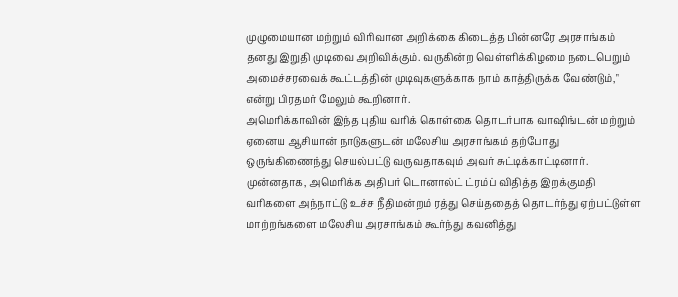முழுமையான மற்றும் விரிவான அறிக்கை கிடைத்த பின்னரே அரசாங்கம் தனது இறுதி முடிவை அறிவிக்கும். வருகின்ற வெள்ளிக்கிழமை நடைபெறும் அமைச்சரவைக் கூட்டத்தின் முடிவுகளுக்காக நாம் காத்திருக்க வேண்டும்," என்று பிரதமர் மேலும் கூறினார்.
அமெரிக்காவின் இந்த புதிய வரிக் கொள்கை தொடர்பாக வாஷிங்டன் மற்றும் ஏனைய ஆசியான் நாடுகளுடன் மலேசிய அரசாங்கம் தற்போது ஒருங்கிணைந்து செயல்பட்டு வருவதாகவும் அவர் சுட்டிக்காட்டினார்.
முன்னதாக, அமெரிக்க அதிபர் டொனால்ட் ட்ரம்ப் விதித்த இறக்குமதி வரிகளை அந்நாட்டு உச்ச நீதிமன்றம் ரத்து செய்ததைத் தொடர்ந்து ஏற்பட்டுள்ள மாற்றங்களை மலேசிய அரசாங்கம் கூர்ந்து கவனித்து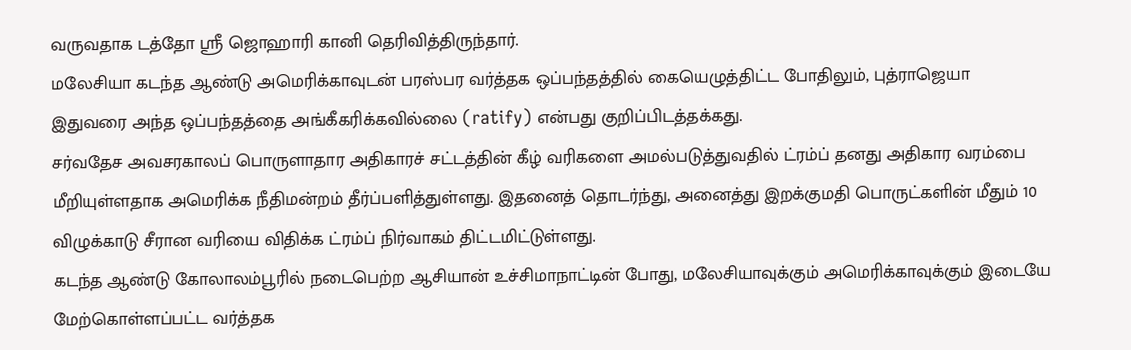வருவதாக டத்தோ ஸ்ரீ ஜொஹாரி கானி தெரிவித்திருந்தார்.
மலேசியா கடந்த ஆண்டு அமெரிக்காவுடன் பரஸ்பர வர்த்தக ஒப்பந்தத்தில் கையெழுத்திட்ட போதிலும், புத்ராஜெயா இதுவரை அந்த ஒப்பந்தத்தை அங்கீகரிக்கவில்லை (ratify) என்பது குறிப்பிடத்தக்கது.
சர்வதேச அவசரகாலப் பொருளாதார அதிகாரச் சட்டத்தின் கீழ் வரிகளை அமல்படுத்துவதில் ட்ரம்ப் தனது அதிகார வரம்பை மீறியுள்ளதாக அமெரிக்க நீதிமன்றம் தீர்ப்பளித்துள்ளது. இதனைத் தொடர்ந்து, அனைத்து இறக்குமதி பொருட்களின் மீதும் 10 விழுக்காடு சீரான வரியை விதிக்க ட்ரம்ப் நிர்வாகம் திட்டமிட்டுள்ளது.
கடந்த ஆண்டு கோலாலம்பூரில் நடைபெற்ற ஆசியான் உச்சிமாநாட்டின் போது, மலேசியாவுக்கும் அமெரிக்காவுக்கும் இடையே மேற்கொள்ளப்பட்ட வர்த்தக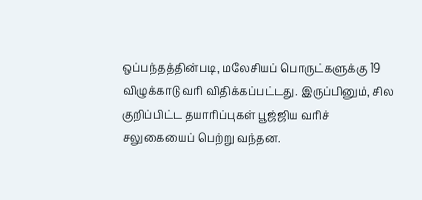ஒப்பந்தத்தின்படி, மலேசியப் பொருட்களுக்கு 19 விழுக்காடு வரி விதிக்கப்பட்டது. இருப்பினும், சில குறிப்பிட்ட தயாரிப்புகள் பூஜ்ஜிய வரிச் சலுகையைப் பெற்று வந்தன.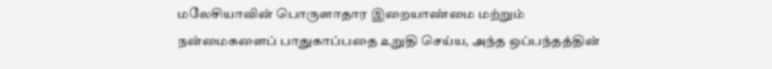மலேசியாவின் பொருளாதார இறையாண்மை மற்றும் நன்மைகளைப் பாதுகாப்பதை உறுதி செய்ய, அந்த ஒப்பந்தத்தின்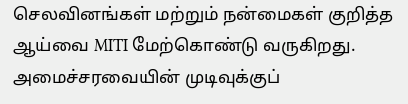செலவினங்கள் மற்றும் நன்மைகள் குறித்த ஆய்வை MITI மேற்கொண்டு வருகிறது. அமைச்சரவையின் முடிவுக்குப்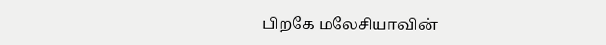பிறகே மலேசியாவின்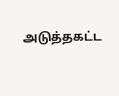அடுத்தகட்ட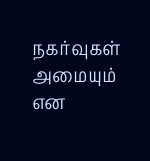நகர்வுகள் அமையும் என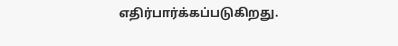எதிர்பார்க்கப்படுகிறது.